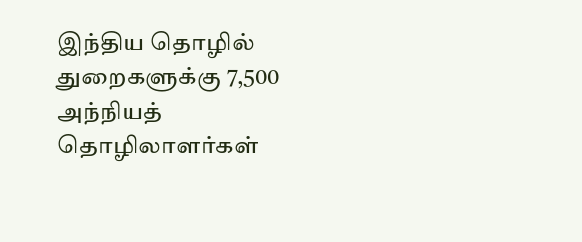இந்திய தொழில் துறைகளுக்கு 7,500 அந்நியத் தொழிலாளர்கள்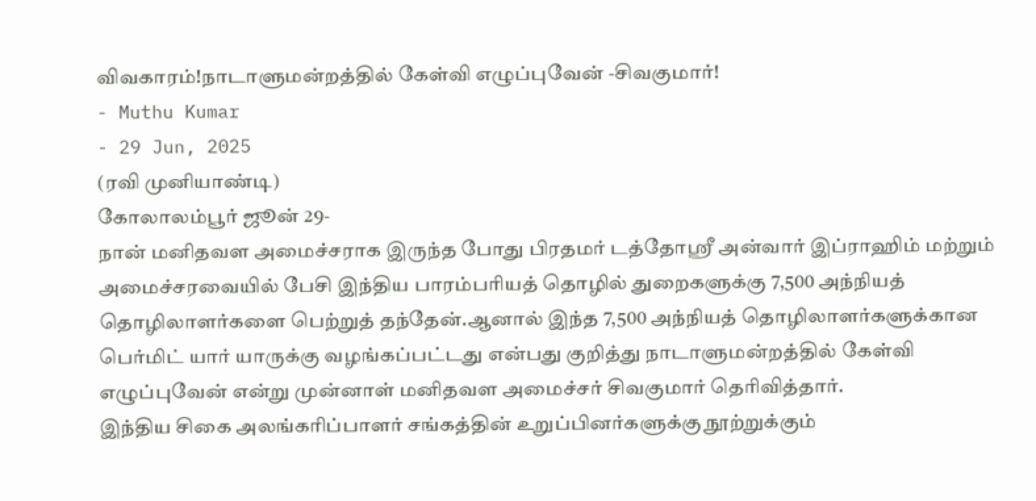விவகாரம்!நாடாளுமன்றத்தில் கேள்வி எழுப்புவேன் -சிவகுமார்!
- Muthu Kumar
- 29 Jun, 2025
(ரவி முனியாண்டி)
கோலாலம்பூர் ஜூன் 29-
நான் மனிதவள அமைச்சராக இருந்த போது பிரதமர் டத்தோஸ்ரீ அன்வார் இப்ராஹிம் மற்றும் அமைச்சரவையில் பேசி இந்திய பாரம்பரியத் தொழில் துறைகளுக்கு 7,500 அந்நியத் தொழிலாளர்களை பெற்றுத் தந்தேன்.ஆனால் இந்த 7,500 அந்நியத் தொழிலாளர்களுக்கான பெர்மிட் யார் யாருக்கு வழங்கப்பட்டது என்பது குறித்து நாடாளுமன்றத்தில் கேள்வி எழுப்புவேன் என்று முன்னாள் மனிதவள அமைச்சர் சிவகுமார் தெரிவித்தார்.
இந்திய சிகை அலங்கரிப்பாளர் சங்கத்தின் உறுப்பினர்களுக்கு நூற்றுக்கும்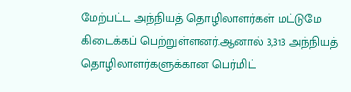மேற்பட்ட அந்நியத் தொழிலாளர்கள் மட்டுமே கிடைக்கப் பெற்றுள்ளனர்.ஆனால் 3,313 அந்நியத் தொழிலாளர்களுக்கான பெர்மிட்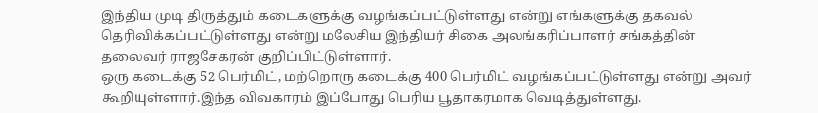இந்திய முடி திருத்தும் கடைகளுக்கு வழங்கப்பட்டுள்ளது என்று எங்களுக்கு தகவல் தெரிவிக்கப்பட்டுள்ளது என்று மலேசிய இந்தியர் சிகை அலங்கரிப்பாளர் சங்கத்தின் தலைவர் ராஜசேகரன் குறிப்பிட்டுள்ளார்.
ஒரு கடைக்கு 52 பெர்மிட், மற்றொரு கடைக்கு 400 பெர்மிட் வழங்கப்பட்டுள்ளது என்று அவர் கூறியுள்ளார்.இந்த விவகாரம் இப்போது பெரிய பூதாகரமாக வெடித்துள்ளது.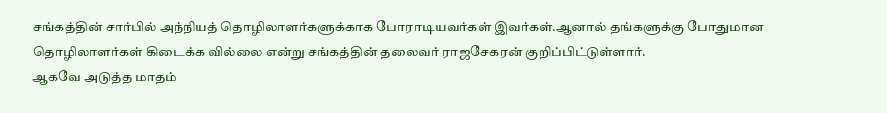சங்கத்தின் சார்பில் அந்நியத் தொழிலாளர்களுக்காக போராடியவர்கள் இவர்கள்.ஆனால் தங்களுக்கு போதுமான தொழிலாளர்கள் கிடைக்க வில்லை என்று சங்கத்தின் தலைவர் ராஜசேகரன் குறிப்பிட்டுள்ளார்.
ஆகவே அடுத்த மாதம்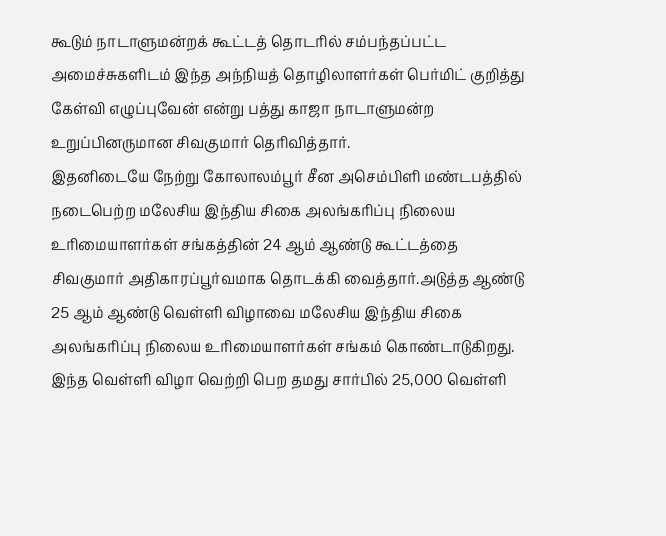கூடும் நாடாளுமன்றக் கூட்டத் தொடரில் சம்பந்தப்பட்ட அமைச்சுகளிடம் இந்த அந்நியத் தொழிலாளர்கள் பெர்மிட் குறித்து கேள்வி எழுப்புவேன் என்று பத்து காஜா நாடாளுமன்ற உறுப்பினருமான சிவகுமார் தெரிவித்தார்.
இதனிடையே நேற்று கோலாலம்பூர் சீன அசெம்பிளி மண்டபத்தில் நடைபெற்ற மலேசிய இந்திய சிகை அலங்கரிப்பு நிலைய உரிமையாளர்கள் சங்கத்தின் 24 ஆம் ஆண்டு கூட்டத்தை சிவகுமார் அதிகாரப்பூர்வமாக தொடக்கி வைத்தார்.அடுத்த ஆண்டு 25 ஆம் ஆண்டு வெள்ளி விழாவை மலேசிய இந்திய சிகை அலங்கரிப்பு நிலைய உரிமையாளர்கள் சங்கம் கொண்டாடுகிறது.
இந்த வெள்ளி விழா வெற்றி பெற தமது சார்பில் 25,000 வெள்ளி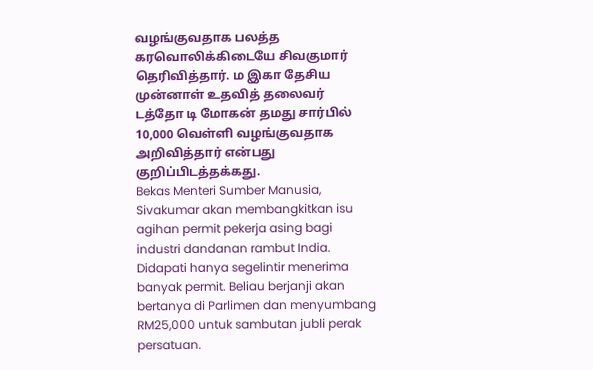வழங்குவதாக பலத்த கரவொலிக்கிடையே சிவகுமார் தெரிவித்தார். ம இகா தேசிய முன்னாள் உதவித் தலைவர் டத்தோ டி மோகன் தமது சார்பில் 10,000 வெள்ளி வழங்குவதாக அறிவித்தார் என்பது குறிப்பிடத்தக்கது.
Bekas Menteri Sumber Manusia, Sivakumar akan membangkitkan isu agihan permit pekerja asing bagi industri dandanan rambut India. Didapati hanya segelintir menerima banyak permit. Beliau berjanji akan bertanya di Parlimen dan menyumbang RM25,000 untuk sambutan jubli perak persatuan.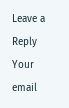Leave a Reply
Your email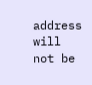address will not be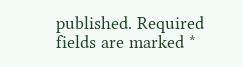published. Required fields are marked *